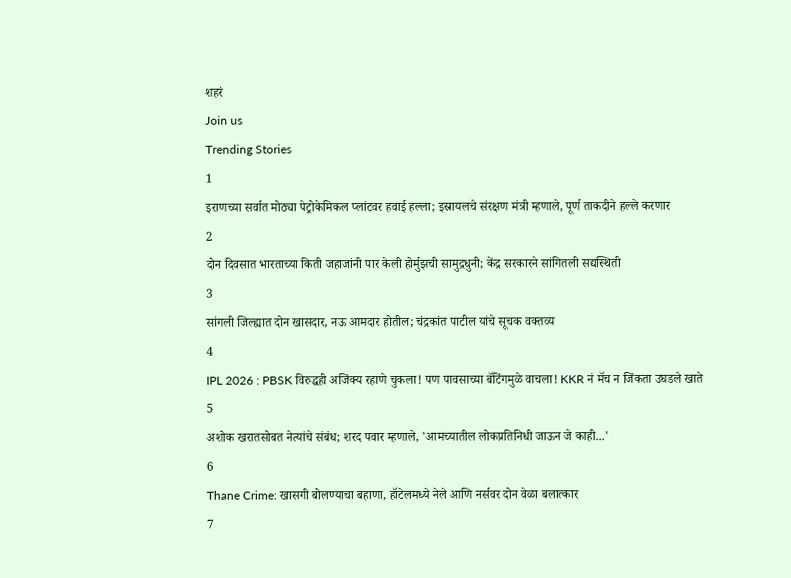शहरं
Join us
Trending Stories
1
इराणच्या सर्वात मोठ्या पेट्रोकेमिकल प्लांटवर हवाई हल्ला; इस्रायलचे संरक्षण मंत्री म्हणाले, पूर्ण ताकदीने हल्ले करणार
2
दोन दिवसात भारताच्या किती जहाजांनी पार केली होर्मुझची सामुद्रधुनी; केंद्र सरकारने सांगितली सद्यस्थिती
3
सांगली जिल्ह्यात दोन खासदार, नऊ आमदार होतील; चंद्रकांत पाटील यांचे सूचक वक्तव्य
4
IPL 2026 : PBSK विरुद्धही अजिंक्य रहाणे चुकला! पण पावसाच्या बॅटिंगमुळे वाचला! KKR नं मॅच न जिंकता उघडले खाते
5
अशोक खरातसोबत नेत्यांचे संबंध; शरद पवार म्हणाले, 'आमच्यातील लोकप्रतिनिधी जाऊन जे काही...'
6
Thane Crime: खासगी बोलण्याचा बहाणा, हॉटेलमध्ये नेले आणि नर्सवर दोन वेळा बलात्कार
7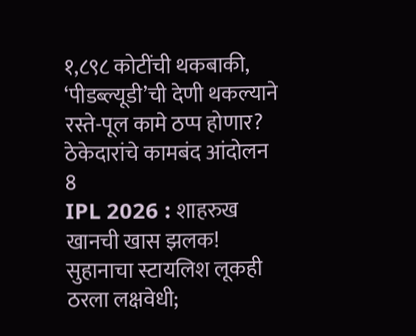१,८९८ कोटींची थकबाकी, ‘पीडब्ल्यूडी’ची देणी थकल्याने रस्ते-पूल कामे ठप्प होणार? ठेकेदारांचे कामबंद आंदोलन
8
IPL 2026 : शाहरुख खानची खास झलक! सुहानाचा स्टायलिश लूकही ठरला लक्षवेधी;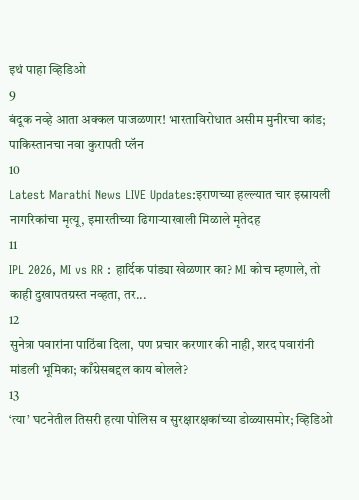इथं पाहा व्हिडिओ
9
बंदूक नव्हे आता अक्कल पाजळणार! भारताविरोधात असीम मुनीरचा कांड; पाकिस्तानचा नवा कुरापती प्लॅन
10
Latest Marathi News LIVE Updates:इराणच्या हल्ल्यात चार इस्रायली नागरिकांचा मृत्यू, इमारतीच्या ढिगाऱ्याखाली मिळाले मृतेदह
11
IPL 2026, MI vs RR : हार्दिक पांड्या खेळणार का? MI कोच म्हणाले, तो काही दुखापतग्रस्त नव्हता, तर...
12
सुनेत्रा पवारांना पाठिंबा दिला, पण प्रचार करणार की नाही, शरद पवारांनी मांडली भूमिका; काँग्रेसबद्दल काय बोलले?
13
‘त्या’ घटनेतील तिसरी हत्या पोलिस व सुरक्षारक्षकांच्या डोळ्यासमोर; व्हिडिओ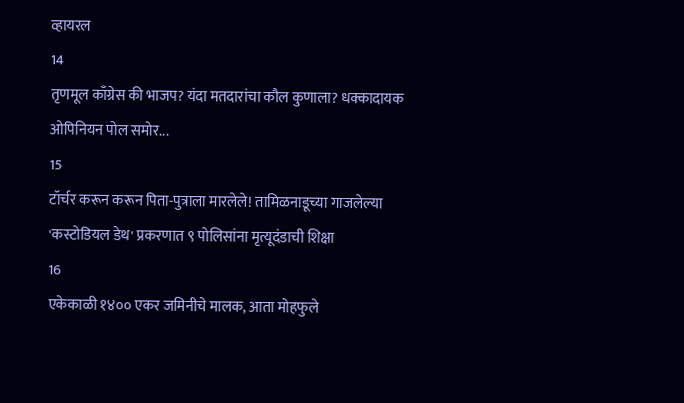व्हायरल
14
तृणमूल काँग्रेस की भाजप? यंदा मतदारांचा कौल कुणाला? धक्कादायक ओपिनियन पोल समोर...
15
टॉर्चर करून करून पिता-पुत्राला मारलेले! तामिळनाडूच्या गाजलेल्या 'कस्टोडियल डेथ' प्रकरणात ९ पोलिसांना मृत्यूदंडाची शिक्षा
16
एकेकाळी १४०० एकर जमिनीचे मालक, आता मोहफुले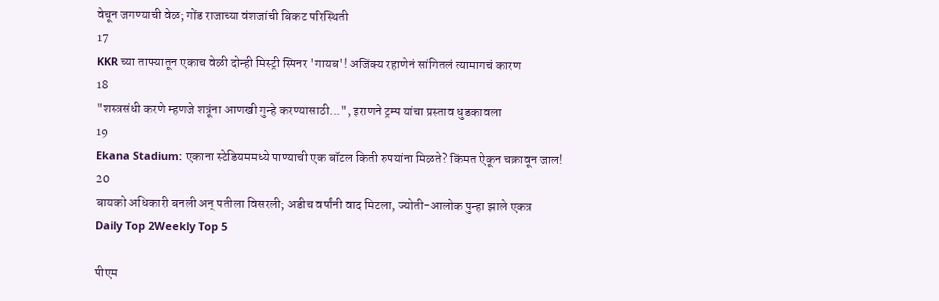वेचून जगण्याची वेळ; गोंड राजाच्या वंशजांची बिकट परिस्थिती
17
KKR च्या ताफ्यातून एकाच वेळी दोन्ही मिस्ट्री स्पिनर 'गायब'! अजिंक्य रहाणेनं सांगितलं त्यामागचं कारण
18
"शस्त्रसंधी करणे म्हणजे शत्रूंना आणखी गुन्हे करण्यासाठी...", इराणने ट्रम्प यांचा प्रस्ताव धुडकावला
19
Ekana Stadium: एकाना स्टेडियममध्ये पाण्याची एक बॉटल किती रुपयांना मिळते? किंमत ऐकून चक्रावून जाल!
20
बायको अधिकारी बनली अन् पतीला विसरली; अडीच वर्षांनी वाद मिटला, ज्योती-आलोक पुन्हा झाले एकत्र
Daily Top 2Weekly Top 5

पीएम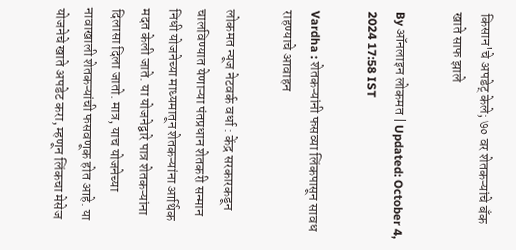किसान'चे अपडेट् केले; ७० वर शेतकऱ्यांचे बँक खाते साफ झाले

By ऑनलाइन लोकमत | Updated: October 4, 2024 17:58 IST

Vardha : शेतकऱ्यांनी फसव्या लिंकपासून सावध राहण्याचे आवाहन

लोकमत न्यूज नेटवर्क वर्धा : केंद्र सरकारकडून चालविण्यात येणाऱ्या पंतप्रधान शेतकरी सन्मान निधी योजनेच्या माध्यमातून शेतकऱ्यांना आर्थिक मदत केली जाते. या योजनेद्वारे पात्र शेतकऱ्यांना दिलासा दिला जातो. मात्र, याच योजनेच्या नावाखाली शेतकऱ्यांची फसवणूक होत आहे. या योजनेचे खाते अपडेट करा, म्हणून लिंकचा मेसेज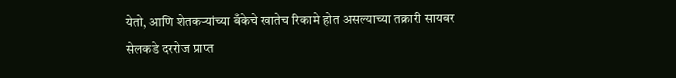येतो, आणि शेतकऱ्यांच्या बँकेचे खातेच रिकामे होत असल्याच्या तक्रारी सायबर सेलकडे दररोज प्राप्त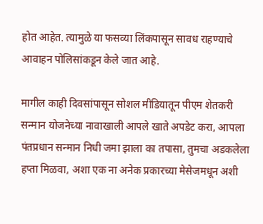होत आहेत. त्यामुळे या फसव्या लिंकपासून सावध राहण्याचे आवाहन पोलिसांकडून केले जात आहे.

मागील काही दिवसांपासून सोशल मीडियातून पीएम शेतकरी सन्मान योजनेच्या नावाखाली आपले खाते अपडेट करा, आपला पंतप्रधान सन्मान निधी जमा झाला का तपासा, तुमचा अडकलेला हप्ता मिळवा, अशा एक ना अनेक प्रकारच्या मेसेजमधून अशी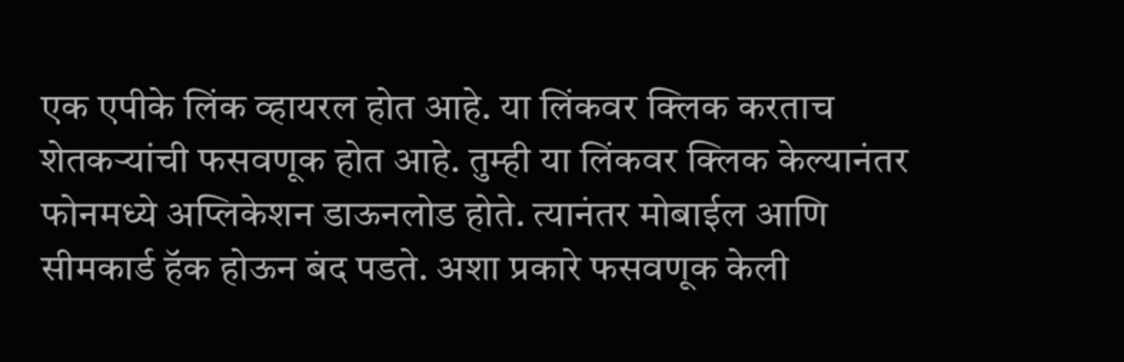एक एपीके लिंक व्हायरल होत आहे. या लिंकवर क्लिक करताच शेतकऱ्यांची फसवणूक होत आहे. तुम्ही या लिंकवर क्लिक केल्यानंतर फोनमध्ये अप्लिकेशन डाऊनलोड होते. त्यानंतर मोबाईल आणि सीमकार्ड हॅक होऊन बंद पडते. अशा प्रकारे फसवणूक केली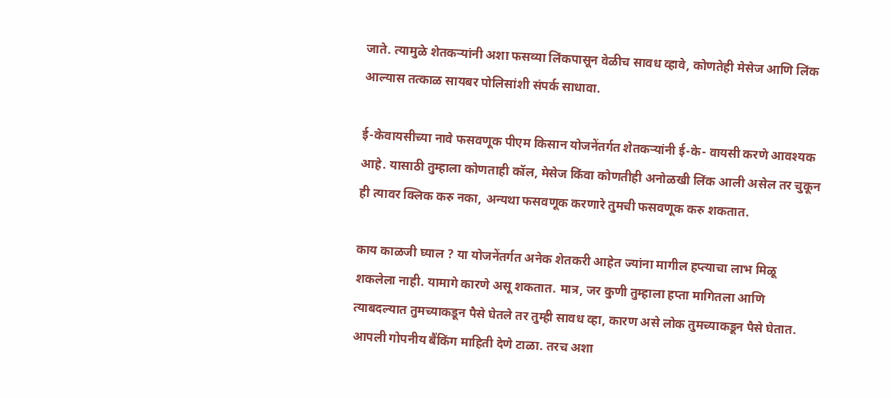जाते. त्यामुळे शेतकऱ्यांनी अशा फसव्या लिंकपासून वेळीच सावध व्हावे, कोणतेही मेसेज आणि लिंक आल्यास तत्काळ सायबर पोलिसांशी संपर्क साधावा.

ई-केवायसीच्या नावे फसवणूक पीएम किसान योजनेंतर्गत शेतकऱ्यांनी ई-के- वायसी करणे आवश्यक आहे. यासाठी तुम्हाला कोणताही कॉल, मेसेज किंवा कोणतीही अनोळखी लिंक आली असेल तर चुकून ही त्यावर क्लिक करु नका, अन्यथा फसवणूक करणारे तुमची फसवणूक करु शकतात.

काय काळजी घ्याल ? या योजनेंतर्गत अनेक शेतकरी आहेत ज्यांना मागील हप्त्याचा लाभ मिळू शकलेला नाही. यामागे कारणे असू शकतात. मात्र, जर कुणी तुम्हाला हप्ता मागितला आणि त्याबदल्यात तुमच्याकडून पैसे घेतले तर तुम्ही सावध व्हा, कारण असे लोक तुमच्याकडून पैसे घेतात. आपली गोपनीय बैंकिंग माहिती देणे टाळा. तरच अशा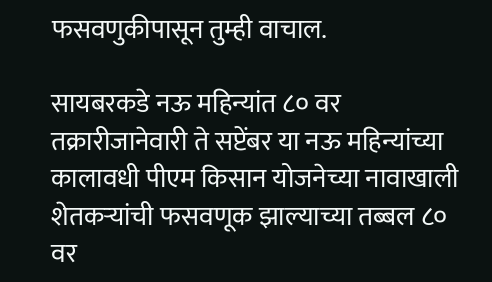फसवणुकीपासून तुम्ही वाचाल.

सायबरकडे नऊ महिन्यांत ८० वर तक्रारीजानेवारी ते सप्टेंबर या नऊ महिन्यांच्या कालावधी पीएम किसान योजनेच्या नावाखाली शेतकऱ्यांची फसवणूक झाल्याच्या तब्बल ८० वर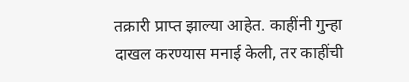तक्रारी प्राप्त झाल्या आहेत. काहींनी गुन्हा दाखल करण्यास मनाई केली, तर काहींची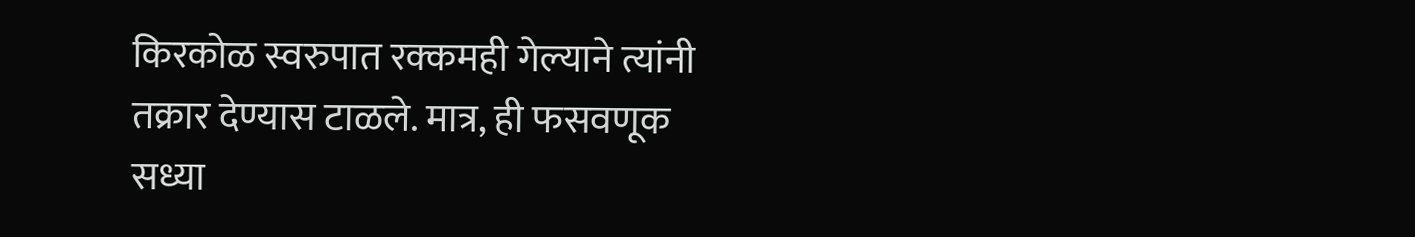किरकोळ स्वरुपात रक्कमही गेल्याने त्यांनी तक्रार देण्यास टाळले. मात्र, ही फसवणूक सध्या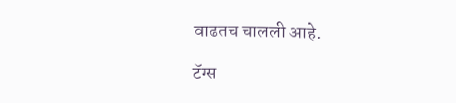वाढतच चालली आहे.

टॅग्स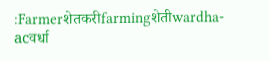:Farmerशेतकरीfarmingशेतीwardha-acवर्धा